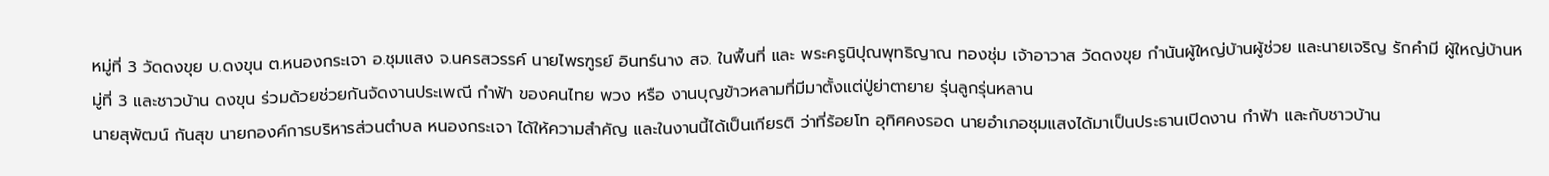หมู่ที่ 3 วัดดงขุย บ.ดงขุน ต.หนองกระเจา อ.ชุมแสง จ.นครสวรรค์ นายไพรฑูรย์ อินทร์นาง สจ. ในพื้นที่ และ พระครูนิปุณพุทธิญาณ ทองชุ่ม เจ้าอาวาส วัดดงขุย กำนันผู้ใหญ่บ้านผู้ช่วย และนายเจริญ รักคำมี ผู้ใหญ่บ้านหมู่ที่ 3 และชาวบ้าน ดงขุน ร่วมด้วยช่วยกันจัดงานประเพณี กำฟ้า ของคนไทย พวง หรือ งานบุญข้าวหลามที่มีมาตั้งแต่ปู่ย่าตายาย รุ่นลูกรุ่นหลาน
นายสุพัฒน์ กันสุข นายกองค์การบริหารส่วนตําบล หนองกระเจา ได้ให้ความสำคัญ และในงานนี้ได้เป็นเกียรติ ว่าที่ร้อยโท อุทิศคงรอด นายอำเภอชุมแสงได้มาเป็นประธานเปิดงาน กำฟ้า และกับชาวบ้าน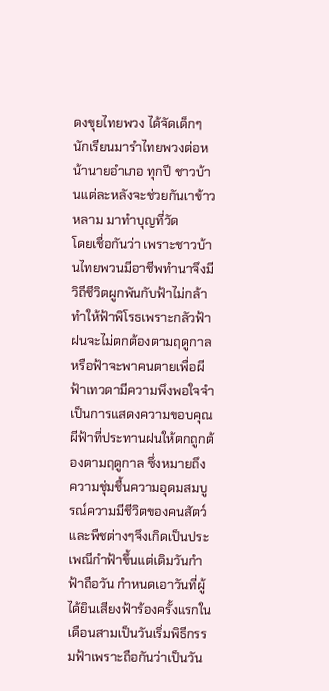ดงขุยไทยพวง ได้จัดเด็กๆนักเรียนมารำไทยพวงต่อหน้านายอำเภอ ทุกปี ชาวบ้านแต่ละหลังจะช่วยกันเาข้าวหลาม มาทำบุญที่วัด
โดยเชื่อกันว่า เพราะชาวบ้านไทยพวนมีอาชีพทำนาจึงมีวิถีชีวิตผูกพันกับฟ้าไม่กล้าทำให้ฟ้าพิโรธเพราะกลัวฟ้าฝนจะไม่ตกต้องตามฤดูกาลหรือฟ้าจะพาคนตายเพื่อผีฟ้าเทวดามีความพึงพอใจจำเป็นการแสดงความขอบคุณผีฟ้าที่ประทานฝนให้ตกถูกต้องตามฤดูกาล ซึ่งหมายถึงความชุ่มชื้นความอุดมสมบูรณ์ความมีชีวิตของคนสัตว์และพืชต่างๆจึงเกิดเป็นประเพณีกำฟ้าขึ้นแต่เดิมวันกำฟ้าถือวัน กำหนดเอาวันที่ผู้ได้ยินเสียงฟ้าร้องครั้งแรกในเดือนสามเป็นวันเริ่มพิธีกรรมฟ้าเพราะถือกันว่าเป็นวัน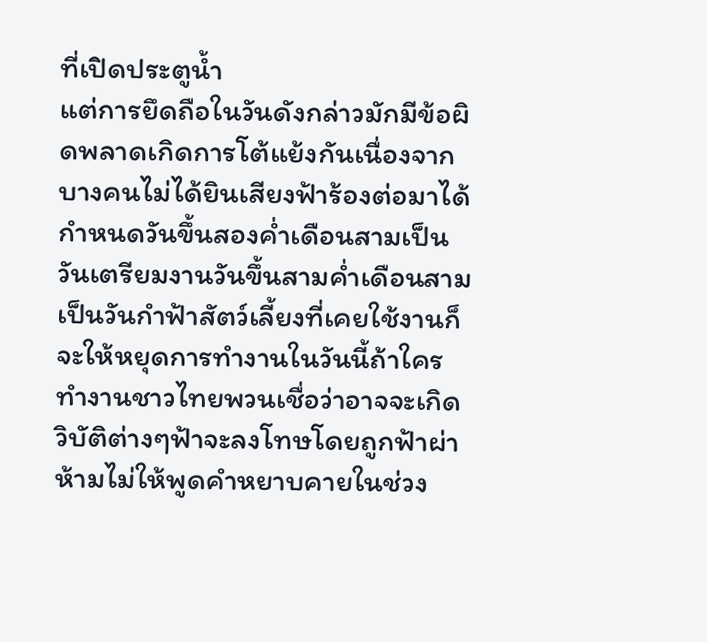ที่เปิดประตูน้ำ
แต่การยึดถือในวันดังกล่าวมักมีข้อผิดพลาดเกิดการโต้แย้งกันเนื่องจากบางคนไม่ได้ยินเสียงฟ้าร้องต่อมาได้กำหนดวันขึ้นสองค่ำเดือนสามเป็นวันเตรียมงานวันขึ้นสามค่ำเดือนสามเป็นวันกำฟ้าสัตว์เลี้ยงที่เคยใช้งานก็จะให้หยุดการทำงานในวันนี้ถ้าใครทำงานชาวไทยพวนเชื่อว่าอาจจะเกิด วิบัติต่างๆฟ้าจะลงโทษโดยถูกฟ้าผ่าห้ามไม่ให้พูดคำหยาบคายในช่วง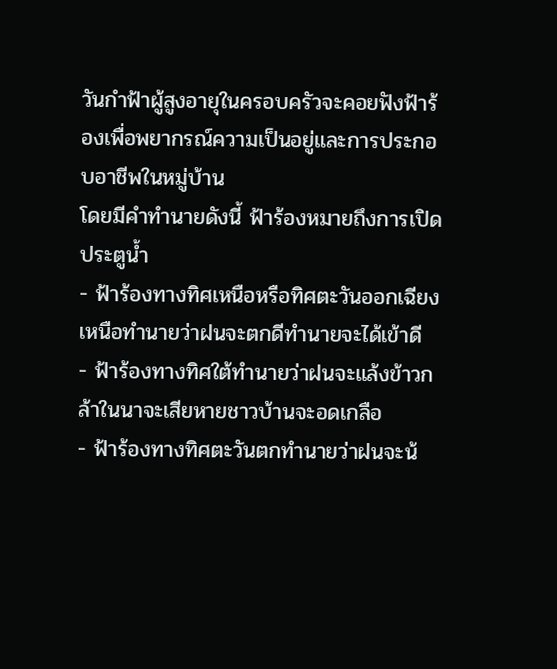วันกำฟ้าผู้สูงอายุในครอบครัวจะคอยฟังฟ้าร้องเพื่อพยากรณ์ความเป็นอยู่และการประกอบอาชีพในหมู่บ้าน
โดยมีคำทำนายดังนี้ ฟ้าร้องหมายถึงการเปิดประตูน้ำ
- ฟ้าร้องทางทิศเหนือหรือทิศตะวันออกเฉียงเหนือทำนายว่าฝนจะตกดีทำนายจะได้เข้าดี
- ฟ้าร้องทางทิศใต้ทำนายว่าฝนจะแล้งข้าวกล้าในนาจะเสียหายชาวบ้านจะอดเกลือ
- ฟ้าร้องทางทิศตะวันตกทำนายว่าฝนจะน้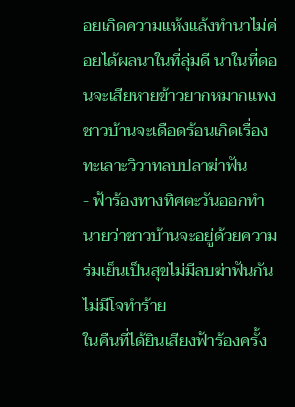อยเกิดความแห้งแล้งทำนาไม่ค่อยได้ผลนาในที่ลุ่มดี นาในที่ดอนจะเสียหายข้าวยากหมากแพงชาวบ้านจะเดือดร้อนเกิดเรื่องทะเลาะวิวาทลบปลาฆ่าฟัน
- ฟ้าร้องทางทิศตะวันออกทำนายว่าชาวบ้านจะอยู่ด้วยความร่มเย็นเป็นสุขไม่มีลบฆ่าฟันกันไม่มีโจทำร้าย
ในคืนที่ได้ยินเสียงฟ้าร้องครั้ง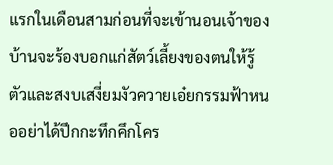แรกในเดือนสามก่อนที่จะเข้านอนเจ้าของบ้านจะร้องบอกแก่สัตว์เลี้ยงของตนให้รู้ตัวและสงบเสงี่ยมงัวควายเอ๋ยกรรมฟ้าหนออย่าได้ปึกกะทึกคึกโคร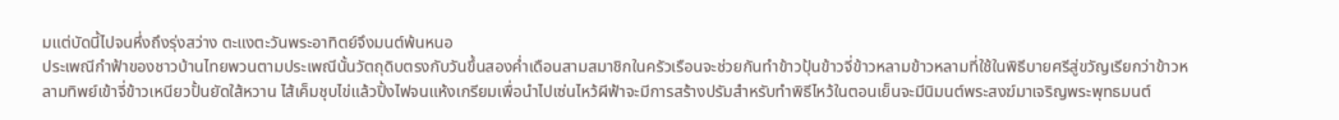มแต่บัดนี้ไปจนหึ่งถึงรุ่งสว่าง ตะแงตะวันพระอาทิตย์จึงมนต์พ้นหนอ
ประเพณีกำฟ้าของชาวบ้านไทยพวนตามประเพณีนั้นวัตถุดิบตรงกับวันขึ้นสองค่ำเดือนสามสมาชิกในครัวเรือนจะช่วยกันทำข้าวปุ้นข้าวจี่ข้าวหลามข้าวหลามที่ใช้ในพิธีบายศรีสู่ขวัญเรียกว่าข้าวหลามทิพย์เข้าจี่ข้าวเหนียวปั้นยัดใส้หวาน ไส้เค็มชุบไข่แล้วปิ้งไฟจนแห้งเกรียมเพื่อนำไปเซ่นไหว้ผีฟ้าจะมีการสร้างปรัมสำหรับทำพิธีไหว้ในตอนเย็นจะมีนิมนต์พระสงฆ์มาเจริญพระพุทธมนต์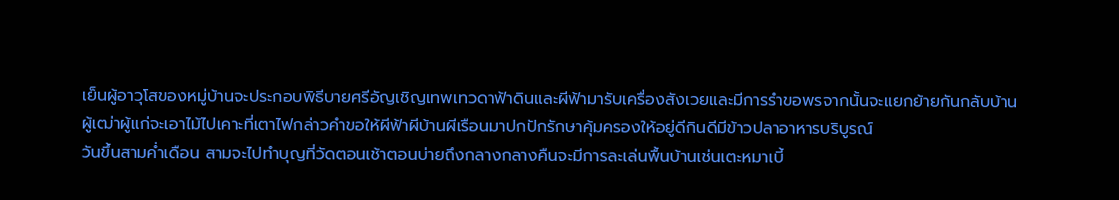เย็นผู้อาวุโสของหมู่บ้านจะประกอบพิธีบายศรีอัญเชิญเทพเทวดาฟ้าดินและผีฟ้ามารับเครื่องสังเวยและมีการรำขอพรจากนั้นจะแยกย้ายกันกลับบ้านผู้เฒ่าผู้แก่จะเอาไม้ไปเคาะที่เตาไฟกล่าวคำขอให้ผีฟ้าผีบ้านผีเรือนมาปกปักรักษาคุ้มครองให้อยู่ดีกินดีมีข้าวปลาอาหารบริบูรณ์
วันขึ้นสามค่ำเดือน สามจะไปทำบุญที่วัดตอนเช้าตอนบ่ายถึงกลางกลางคืนจะมีการละเล่นพื้นบ้านเช่นเตะหมาเบี้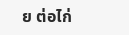ย ต่อไก่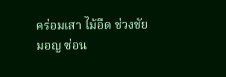คร่อมเสา ไม้อืด ช่วงชัย มอญ ซ่อน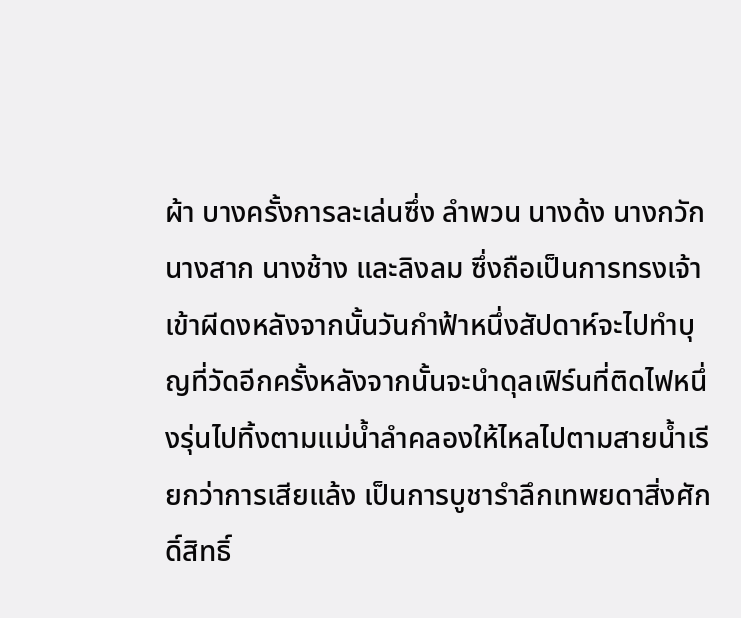ผ้า บางครั้งการละเล่นซึ่ง ลำพวน นางด้ง นางกวัก นางสาก นางช้าง และลิงลม ซึ่งถือเป็นการทรงเจ้าเข้าผีดงหลังจากนั้นวันกำฟ้าหนึ่งสัปดาห์จะไปทำบุญที่วัดอีกครั้งหลังจากนั้นจะนำดุลเฟิร์นที่ติดไฟหนึ่งรุ่นไปทิ้งตามแม่น้ำลำคลองให้ไหลไปตามสายน้ำเรียกว่าการเสียแล้ง เป็นการบูชารำลึกเทพยดาสิ่งศักดิ์สิทธิ์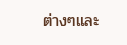ต่างๆและ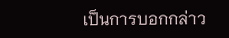เป็นการบอกกล่าว